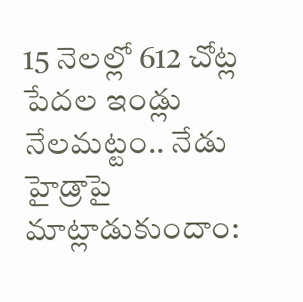15 నెలల్లో 612 చోట్ల పేదల ఇండ్లు నేలమట్టం.. నేడు హైడ్రాపై మాట్లాడుకుందాం: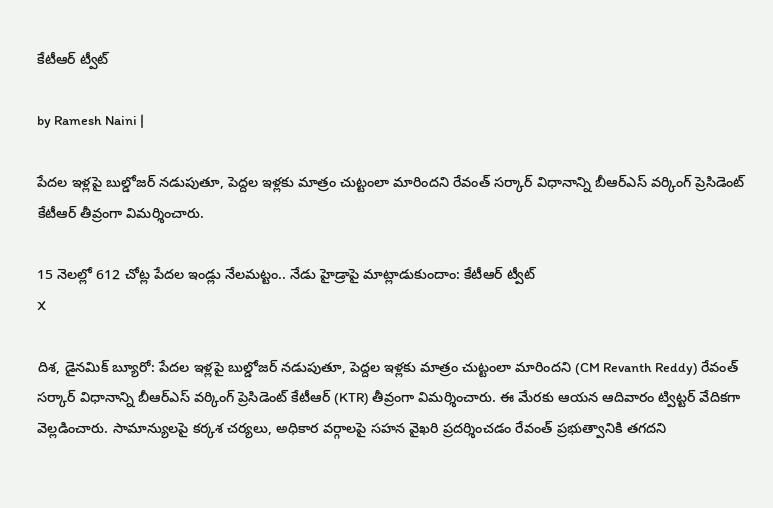కేటీఆర్ ట్వీట్

by Ramesh Naini |

పేదల ఇళ్లపై బుల్డోజర్ నడుపుతూ, పెద్దల ఇళ్లకు మాత్రం చుట్టంలా మారిందని రేవంత్ సర్కార్‌ విధానాన్ని బీఆర్ఎస్‌ వర్కింగ్‌ ప్రెసిడెంట్‌ కేటీఆర్‌ తీవ్రంగా విమర్శించారు.

15 నెలల్లో 612 చోట్ల పేదల ఇండ్లు నేలమట్టం.. నేడు హైడ్రాపై మాట్లాడుకుందాం: కేటీఆర్ ట్వీట్
X

దిశ, డైనమిక్ బ్యూరో: పేదల ఇళ్లపై బుల్డోజర్ నడుపుతూ, పెద్దల ఇళ్లకు మాత్రం చుట్టంలా మారిందని (CM Revanth Reddy) రేవంత్ సర్కార్‌ విధానాన్ని బీఆర్ఎస్‌ వర్కింగ్‌ ప్రెసిడెంట్‌ కేటీఆర్‌ (KTR) తీవ్రంగా విమర్శించారు. ఈ మేరకు ఆయన ఆదివారం ట్విట్టర్ వేదికగా వెల్లడించారు. సామాన్యులపై కర్కశ చర్యలు, అధికార వర్గాలపై సహన వైఖరి ప్రదర్శించడం రేవంత్ ప్రభుత్వానికి తగదని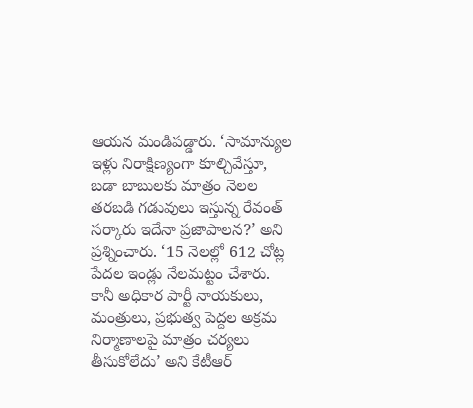ఆయన మండిపడ్డారు. ‘సామాన్యుల ఇళ్లు నిరాక్షిణ్యంగా కూల్చివేస్తూ, బడా బాబులకు మాత్రం నెలల తరబడి గడువులు ఇస్తున్న రేవంత్ సర్కారు ఇదేనా ప్రజాపాలన?’ అని ప్రశ్నించారు. ‘15 నెలల్లో 612 చోట్ల పేదల ఇండ్లు నేలమట్టం చేశారు. కానీ అధికార పార్టీ నాయకులు, మంత్రులు, ప్రభుత్వ పెద్దల అక్రమ నిర్మాణాలపై మాత్రం చర్యలు తీసుకోలేదు’ అని కేటీఆర్‌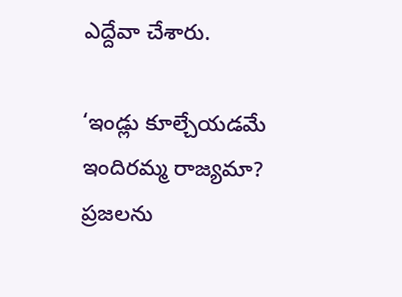ఎద్దేవా చేశారు.

‘ఇండ్లు కూల్చేయడమే ఇందిరమ్మ రాజ్యమా? ప్రజలను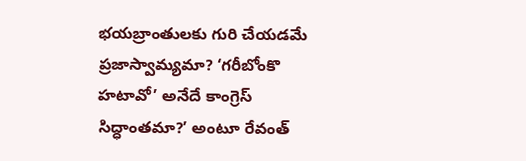భయబ్రాంతులకు గురి చేయడమే ప్రజాస్వామ్యమా? ‘గరీబోంకొ హటావో’ అనేదే కాంగ్రెస్ సిద్ధాంతమా?’ అంటూ రేవంత్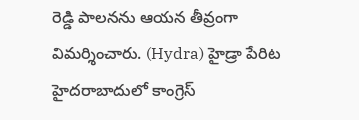రెడ్డి పాలనను ఆయన తీవ్రంగా విమర్శించారు. (Hydra) హైడ్రా పేరిట హైదరాబాదులో కాంగ్రెస్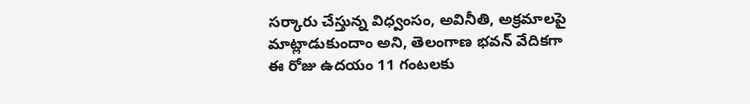సర్కారు చేస్తున్న విధ్వంసం, అవినీతి, అక్రమాలపై మాట్లాడుకుందాం అని, తెలంగాణ భవన్‌ వేదికగా ఈ రోజు ఉదయం 11 గంటలకు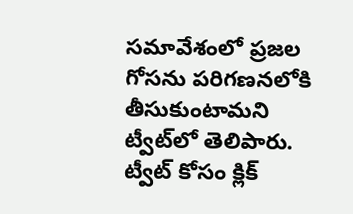సమావేశంలో ప్రజల గోసను పరిగణనలోకి తీసుకుంటామని ట్వీట్‌లో తెలిపారు. ట్వీట్ కోసం క్లిక్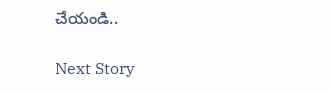చేయండి..

Next Story